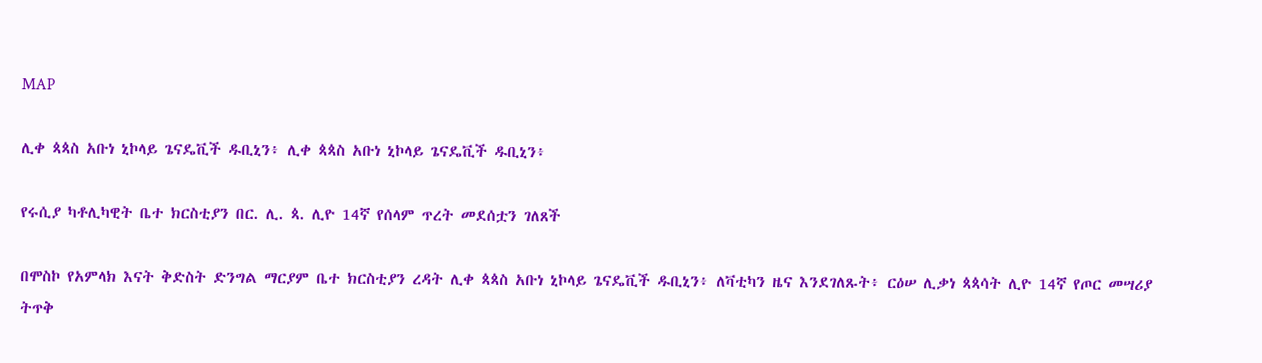MAP

ሊቀ ጳጳስ አቡነ ኒኮላይ ጌናዴቪች ዱቢኒን፥ ሊቀ ጳጳስ አቡነ ኒኮላይ ጌናዴቪች ዱቢኒን፥

የሩሲያ ካቶሊካዊት ቤተ ክርስቲያን በር. ሊ. ጳ. ሊዮ 14ኛ የሰላም ጥረት መደሰቷን ገለጸች

በሞስኮ የአምላክ እናት ቅድስት ድንግል ማርያም ቤተ ክርስቲያን ረዳት ሊቀ ጳጳስ አቡነ ኒኮላይ ጌናዴቪች ዱቢኒን፥ ለቫቲካን ዜና እንደገለጹት፥ ርዕሠ ሊቃነ ጳጳሳት ሊዮ 14ኛ የጦር መሣሪያ ትጥቅ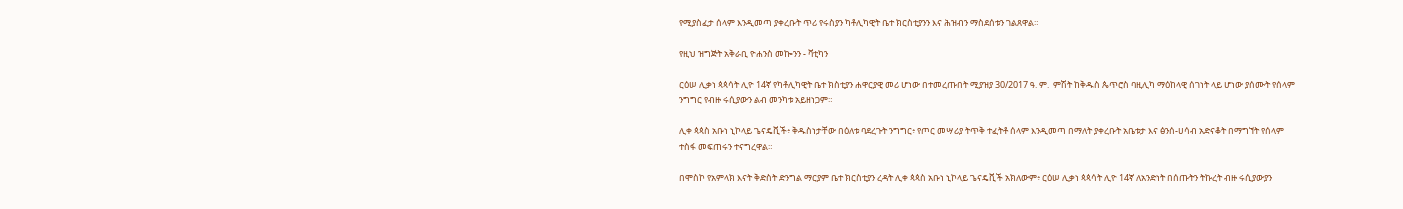የሚያስፈታ ሰላም እንዲመጣ ያቀረቡት ጥሪ የሩስያን ካቶሊካዊት ቤተ ክርስቲያንን እና ሕዝብን ማስደሰቱን ገልጸዋል።

የዚህ ዝግጅት አቅራቢ ዮሐንስ መኰንን - ቫቲካን

ርዕሠ ሊቃነ ጳጳሳት ሊዮ 14ኛ የካቶሊካዊት ቤተ ክስቲያን ሐዋርያዊ መሪ ሆነው በተመረጡበት ሚያዝያ 30/2017 ዓ. ም.  ምሽት ከቅዱስ ጴጥሮስ ባዚሊካ ማዕከላዊ ሰገነት ላይ ሆነው ያሰሙት የሰላም ንግግር የብዙ ሩሲያውን ልብ መንካቱ አይዘነጋም።

ሊቀ ጳጳስ አቡነ ኒኮላይ ጌናዴቪች፥ ቅዱስነታቸው በዕለቱ ባደረጉት ንግግር፥ የጦር መሣሪያ ትጥቅ ተፈትቶ ሰላም እንዲመጣ በማለት ያቀረቡት አቤቱታ እና ፅንሰ-ሀሳብ አድናቆት በማግኘት የሰላም ተስፋ መፍጠሩን ተናግረዋል።

በሞስኮ የአምላክ እናት ቅድስት ድንግል ማርያም ቤተ ክርስቲያን ረዳት ሊቀ ጳጳስ አቡነ ኒኮላይ ጌናዴቪች አክለውም፥ ርዕሠ ሊቃነ ጳጳሳት ሊዮ 14ኛ ለአንድነት በሰጡትን ትኩረት ብዙ ሩሲያውያን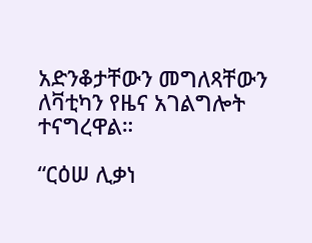አድንቆታቸውን መግለጻቸውን ለቫቲካን የዜና አገልግሎት ተናግረዋል።

“ርዕሠ ሊቃነ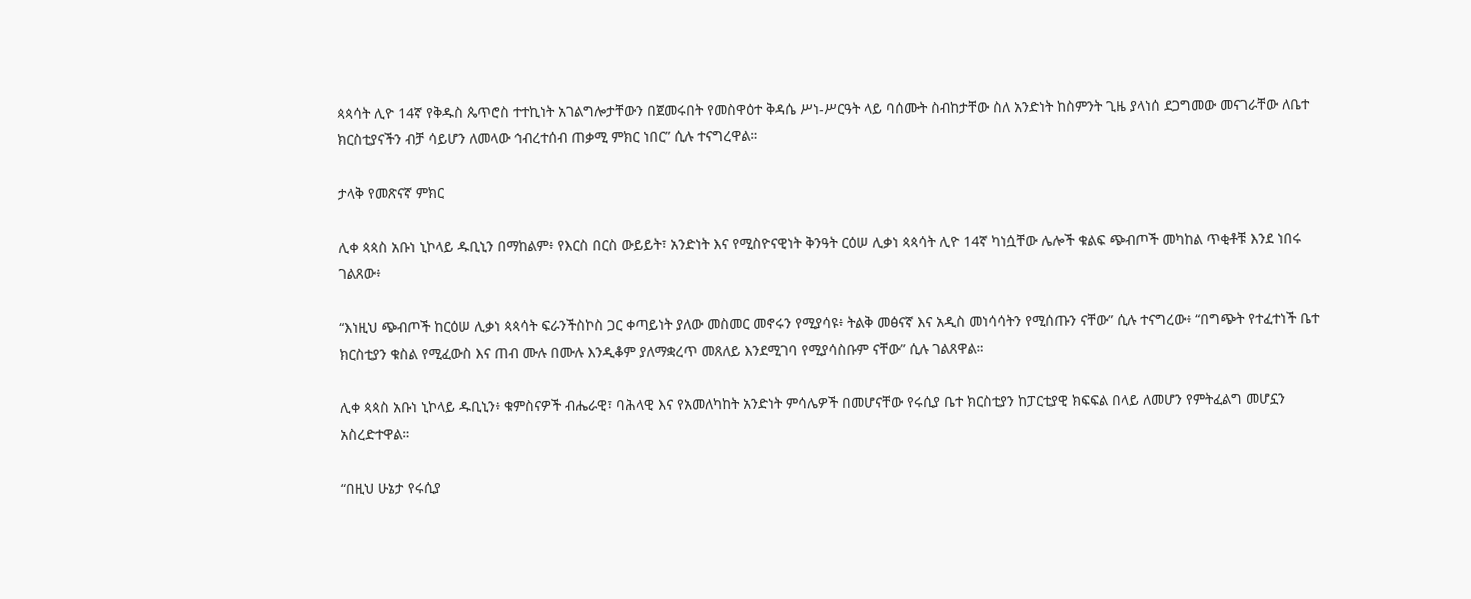ጳጳሳት ሊዮ 14ኛ የቅዱስ ጴጥሮስ ተተኪነት አገልግሎታቸውን በጀመሩበት የመስዋዕተ ቅዳሴ ሥነ-ሥርዓት ላይ ባሰሙት ስብከታቸው ስለ አንድነት ከስምንት ጊዜ ያላነሰ ደጋግመው መናገራቸው ለቤተ ክርስቲያናችን ብቻ ሳይሆን ለመላው ኅብረተሰብ ጠቃሚ ምክር ነበር” ሲሉ ተናግረዋል።

ታላቅ የመጽናኛ ምክር

ሊቀ ጳጳስ አቡነ ኒኮላይ ዱቢኒን በማከልም፥ የእርስ በርስ ውይይት፣ አንድነት እና የሚስዮናዊነት ቅንዓት ርዕሠ ሊቃነ ጳጳሳት ሊዮ 14ኛ ካነሷቸው ሌሎች ቁልፍ ጭብጦች መካከል ጥቂቶቹ እንደ ነበሩ ገልጸው፥

“እነዚህ ጭብጦች ከርዕሠ ሊቃነ ጳጳሳት ፍራንችስኮስ ጋር ቀጣይነት ያለው መስመር መኖሩን የሚያሳዩ፥ ትልቅ መፅናኛ እና አዲስ መነሳሳትን የሚሰጡን ናቸው” ሲሉ ተናግረው፥ “በግጭት የተፈተነች ቤተ ክርስቲያን ቁስል የሚፈውስ እና ጠብ ሙሉ በሙሉ እንዲቆም ያለማቋረጥ መጸለይ እንደሚገባ የሚያሳስቡም ናቸው” ሲሉ ገልጸዋል።

ሊቀ ጳጳስ አቡነ ኒኮላይ ዱቢኒን፥ ቁምስናዎች ብሔራዊ፣ ባሕላዊ እና የአመለካከት አንድነት ምሳሌዎች በመሆናቸው የሩሲያ ቤተ ክርስቲያን ከፓርቲያዊ ክፍፍል በላይ ለመሆን የምትፈልግ መሆኗን አስረድተዋል።

“በዚህ ሁኔታ የሩሲያ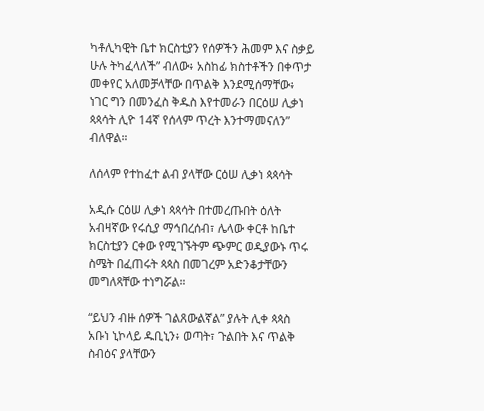ካቶሊካዊት ቤተ ክርስቲያን የሰዎችን ሕመም እና ስቃይ ሁሉ ትካፈላለች” ብለው፥ አስከፊ ክስተቶችን በቀጥታ መቀየር አለመቻላቸው በጥልቅ እንደሚሰማቸው፥ ነገር ግን በመንፈስ ቅዱስ እየተመራን በርዕሠ ሊቃነ ጳጳሳት ሊዮ 14ኛ የሰላም ጥረት እንተማመናለን” ብለዋል።

ለሰላም የተከፈተ ልብ ያላቸው ርዕሠ ሊቃነ ጳጳሳት

አዲሱ ርዕሠ ሊቃነ ጳጳሳት በተመረጡበት ዕለት አብዛኛው የሩሲያ ማኅበረሰብ፣ ሌላው ቀርቶ ከቤተ ክርስቲያን ርቀው የሚገኙትም ጭምር ወዲያውኑ ጥሩ ስሜት በፈጠሩት ጳጳስ በመገረም አድንቆታቸውን መግለጻቸው ተነግሯል።

“ይህን ብዙ ሰዎች ገልጸውልኛል” ያሉት ሊቀ ጳጳስ አቡነ ኒኮላይ ዱቢኒን፥ ወጣት፣ ጉልበት እና ጥልቅ ስብዕና ያላቸውን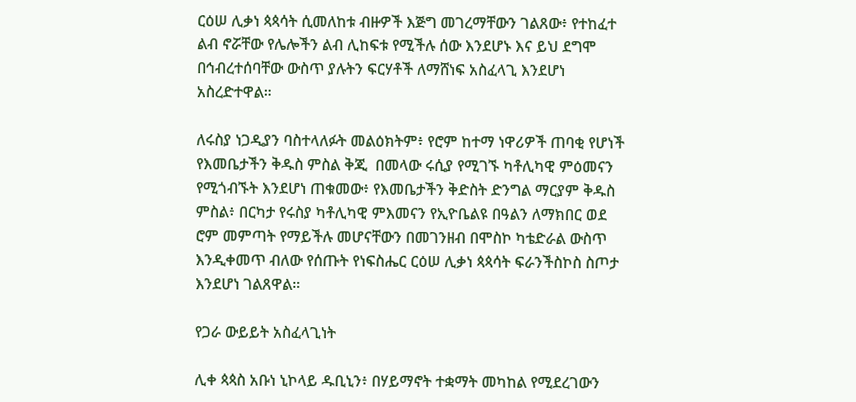ርዕሠ ሊቃነ ጳጳሳት ሲመለከቱ ብዙዎች እጅግ መገረማቸውን ገልጸው፥ የተከፈተ ልብ ኖሯቸው የሌሎችን ልብ ሊከፍቱ የሚችሉ ሰው እንደሆኑ እና ይህ ደግሞ በኅብረተሰባቸው ውስጥ ያሉትን ፍርሃቶች ለማሸነፍ አስፈላጊ እንደሆነ አስረድተዋል።

ለሩስያ ነጋዲያን ባስተላለፉት መልዕክትም፥ የሮም ከተማ ነዋሪዎች ጠባቂ የሆነች የእመቤታችን ቅዱስ ምስል ቅጂ  በመላው ሩሲያ የሚገኙ ካቶሊካዊ ምዕመናን የሚጎብኙት እንደሆነ ጠቁመው፥ የእመቤታችን ቅድስት ድንግል ማርያም ቅዱስ ምስል፥ በርካታ የሩስያ ካቶሊካዊ ምእመናን የኢዮቤልዩ በዓልን ለማክበር ወደ ሮም መምጣት የማይችሉ መሆናቸውን በመገንዘብ በሞስኮ ካቴድራል ውስጥ እንዲቀመጥ ብለው የሰጡት የነፍስሔር ርዕሠ ሊቃነ ጳጳሳት ፍራንችስኮስ ስጦታ እንደሆነ ገልጸዋል።

የጋራ ውይይት አስፈላጊነት

ሊቀ ጳጳስ አቡነ ኒኮላይ ዱቢኒን፥ በሃይማኖት ተቋማት መካከል የሚደረገውን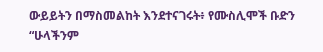ውይይትን በማስመልከት እንደተናገሩት፥ የሙስሊሞች ቡድን “ሁላችንም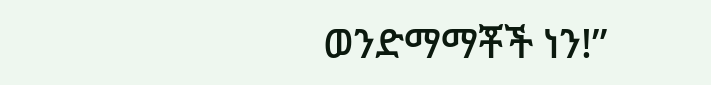ወንድማማቾች ነን!”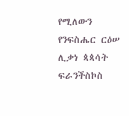የሚለውን የንፍስሔር ርዕሠ ሊቃነ ጳጳሳት ፍራንችስኮስ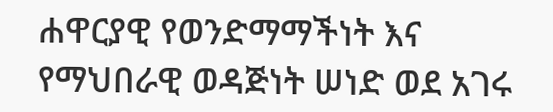ሐዋርያዊ የወንድማማችነት እና የማህበራዊ ወዳጅነት ሠነድ ወደ አገሩ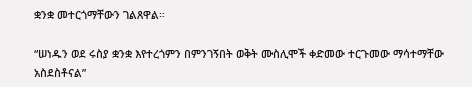ቋንቋ መተርጎማቸውን ገልጸዋል።

“ሠነዱን ወደ ሩስያ ቋንቋ እየተረጎምን በምንገኝበት ወቅት ሙስሊሞች ቀድመው ተርጉመው ማሳተማቸው አስደስቶናል”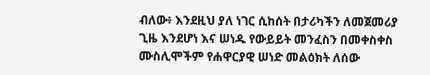ብለው፥ እንደዚህ ያለ ነገር ሲከሰት በታሪካችን ለመጀመሪያ ጊዜ እንደሆነ እና ሠነዱ የውይይት መንፈስን በመቀስቀስ ሙስሊሞችም የሐዋርያዊ ሠነድ መልዕክት ለሰው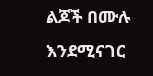ልጆች በሙሉ እንደሚናገር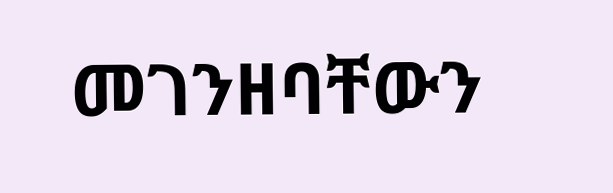መገንዘባቸውን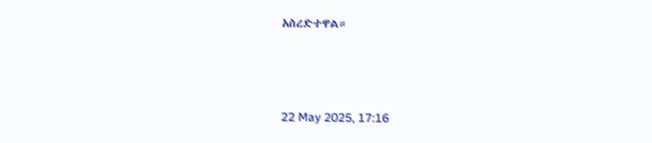አስረድተዋል።



22 May 2025, 17:16